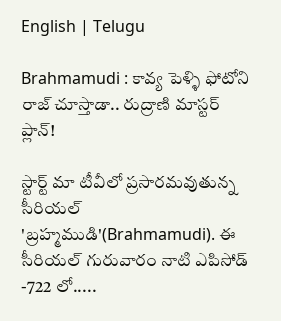English | Telugu

Brahmamudi : కావ్య పెళ్ళి ఫోటోని రాజ్ చూస్తాడా.. రుద్రాణి మాస్టర్ ప్లాన్!

స్టార్ట్ మా టీవీలో ప్రసారమవుతున్న సీరియల్ 'బ్రహ్మముడి'(Brahmamudi). ఈ సీరియల్ గురువారం నాటి ఎపిసోడ్ -722 లో.....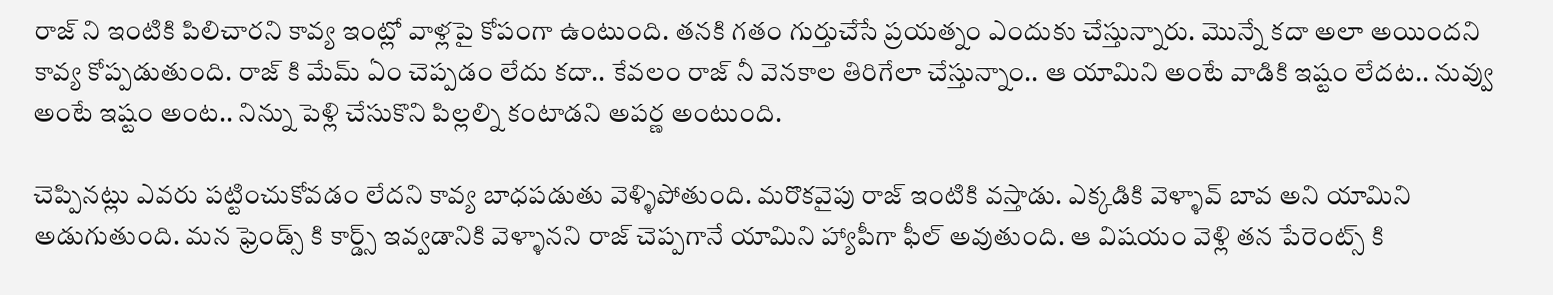రాజ్ ని ఇంటికి పిలిచారని కావ్య ఇంట్లో వాళ్లపై కోపంగా ఉంటుంది. తనకి గతం గుర్తుచేసే ప్రయత్నం ఎందుకు చేస్తున్నారు. మొన్నే కదా అలా అయిందని కావ్య కోప్పడుతుంది. రాజ్ కి మేమ్ ఏం చెప్పడం లేదు కదా.. కేవలం రాజ్ నీ వెనకాల తిరిగేలా చేస్తున్నాం.. ఆ యామిని అంటే వాడికి ఇష్టం లేదట.. నువ్వు అంటే ఇష్టం అంట.. నిన్ను పెళ్లి చేసుకొని పిల్లల్ని కంటాడని అపర్ణ అంటుంది.

చెప్పినట్లు ఎవరు పట్టించుకోవడం లేదని కావ్య బాధపడుతు వెళ్ళిపోతుంది. మరొకవైపు రాజ్ ఇంటికి వస్తాడు. ఎక్కడికి వెళ్ళావ్ బావ అని యామిని అడుగుతుంది. మన ఫ్రెండ్స్ కి కార్డ్స్ ఇవ్వడానికి వెళ్ళానని రాజ్ చెప్పగానే యామిని హ్యాపీగా ఫీల్ అవుతుంది. ఆ విషయం వెళ్లి తన పేరెంట్స్ కి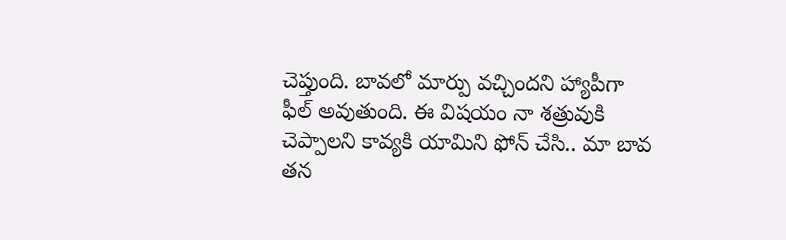చెప్తుంది. బావలో మార్పు వచ్చిందని హ్యాపీగా ఫీల్ అవుతుంది. ఈ విషయం నా శత్రువుకి చెప్పాలని కావ్యకి యామిని ఫోన్ చేసి.. మా బావ తన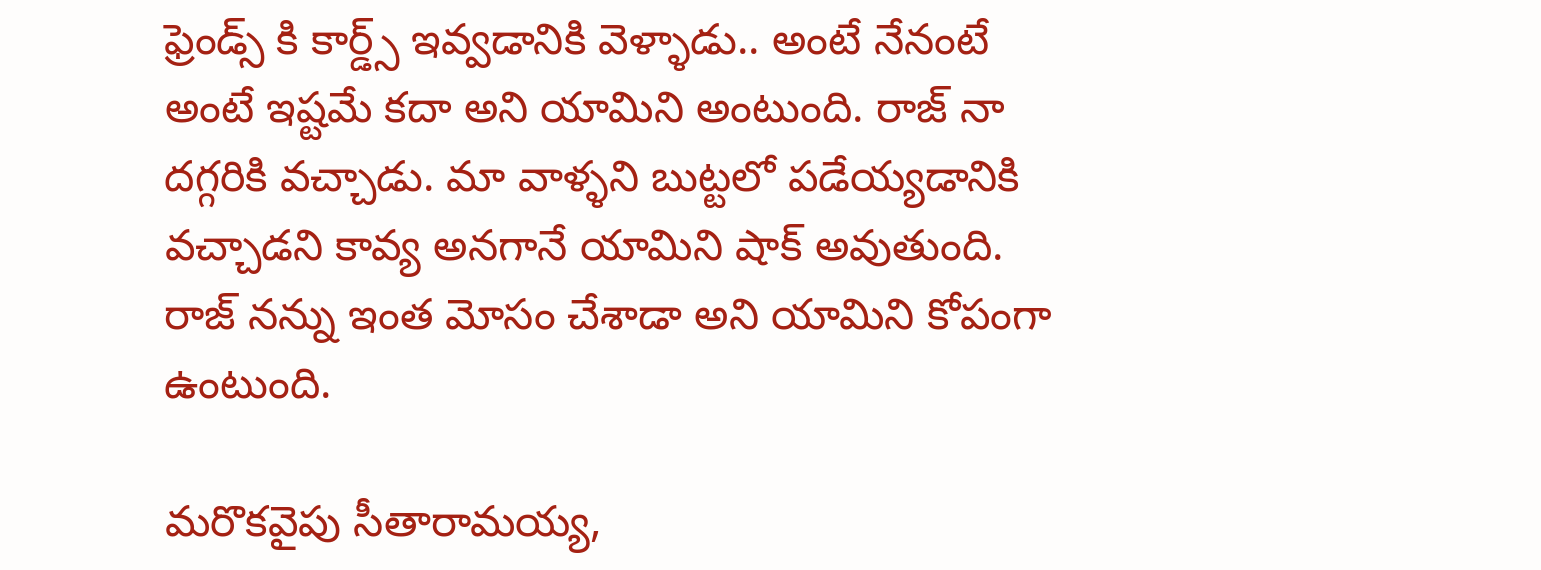ఫ్రెండ్స్ కి కార్డ్స్ ఇవ్వడానికి వెళ్ళాడు.. అంటే నేనంటే అంటే ఇష్టమే కదా అని యామిని అంటుంది‌. రాజ్ నా దగ్గరికి వచ్చాడు. మా వాళ్ళని బుట్టలో పడేయ్యడానికి వచ్చాడని కావ్య అనగానే యామిని షాక్ అవుతుంది. రాజ్ నన్ను ఇంత మోసం చేశాడా అని యామిని కోపంగా ఉంటుంది.

మరొకవైపు సీతారామయ్య,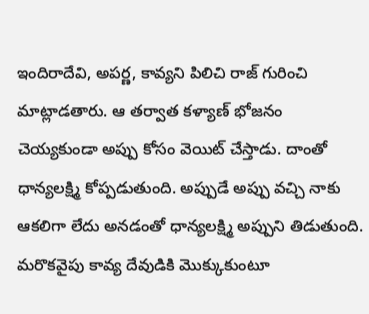ఇందిరాదేవి, అపర్ణ, కావ్యని పిలిచి రాజ్ గురించి మాట్లాడతారు. ఆ తర్వాత కళ్యాణ్ భోజనం చెయ్యకుండా అప్పు కోసం వెయిట్ చేస్తాడు. దాంతో ధాన్యలక్ష్మి కోప్పడుతుంది. అప్పుడే అప్పు వచ్చి నాకు ఆకలిగా లేదు అనడంతో ధాన్యలక్ష్మి అప్పుని తిడుతుంది. మరొకవైపు కావ్య దేవుడికి మొక్కుకుంటూ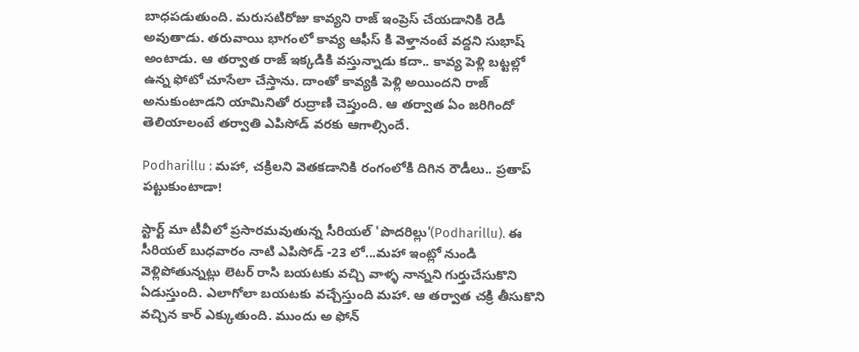బాధపడుతుంది. మరుసటిరోజు కావ్యని రాజ్ ఇంప్రెస్ చేయడానికి రెడీ అవుతాడు. తరువాయి భాగంలో కావ్య ఆఫీస్ కి వెళ్తానంటే వద్దని సుభాష్ అంటాడు. ఆ తర్వాత రాజ్ ఇక్కడికి వస్తున్నాడు కదా.. కావ్య పెళ్లి బట్టల్లో ఉన్న ఫోటో చూసేలా చేస్తాను. దాంతో కావ్యకి పెళ్లి అయిందని రాజ్ అనుకుంటాడని యామినితో రుద్రాణి చెప్తుంది. ఆ తర్వాత ఏం జరిగిందో తెలియాలంటే తర్వాతి ఎపిసోడ్ వరకు ఆగాల్సిందే.

Podharillu : మహా, చక్రిలని వెతకడానికి రంగంలోకి దిగిన రౌడీలు.. ప్రతాప్ పట్టుకుంటాడా!

స్టార్ట్ మా టీవీలో ప్రసారమవుతున్న సీరియల్ 'పొదరిల్లు'(Podharillu). ఈ సీరియల్ బుధవారం నాటి ఎపిసోడ్ -23 లో...మహా ఇంట్లో నుండి వెళ్లిపోతున్నట్లు లెటర్ రాసి బయటకు వచ్చి వాళ్ళ నాన్నని గుర్తుచేసుకొని ఏడుస్తుంది. ఎలాగోలా బయటకు వచ్చేస్తుంది మహా. ఆ తర్వాత చక్రి తీసుకొని వచ్చిన కార్ ఎక్కుతుంది. ముందు అ ఫోన్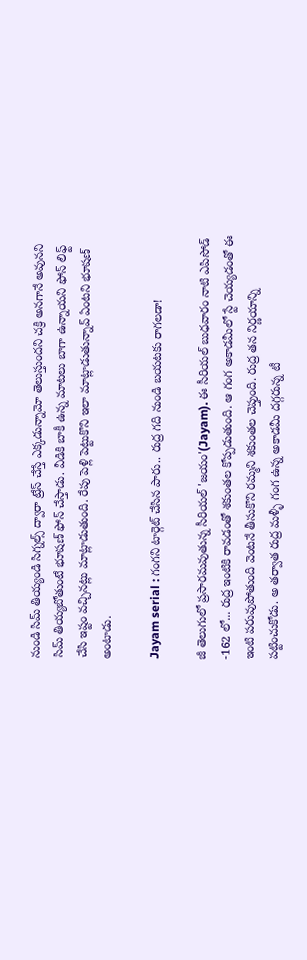నుండి సిమ్ తియ్యండి సిగ్నల్స్ ద్వారా ట్రేస్ చేస్తే ఎక్కడున్నామో తెలుస్తుందని చక్రి అనగానే అవునని సిమ్ తియ్యబోతుంటే భూషణ్ ఫోన్ చేస్తాడు. వీడికి బాకీ ఉన్న మాటలు బాగా ఉన్నాయని ఫోన్ లిఫ్ట్ చేసి ఇష్టం వచ్చినట్లు మాట్లాడుతుంది. రేపు పెళ్లి పెట్టుకొని ఇలా మాట్లాడుతున్నావ్ ఏంటని భూషణ్ అంటాడు.

Jayam serial : గంగని టార్గెట్ చేసిన పారు.. రుద్ర గది నుండి బయటకు రాగలడా!

జీ తెలుగులో ప్రసారమవుతున్న సీరియల్ 'జయం'(Jayam). ఈ సీరియల్ బుధవారం నాటి ఎపిసోడ్ -162 లో... రుద్ర ఇంటికి రావడంతో శకుంతల కోప్పడుతుంది. ఆ గంగ అకాడమీలో స్టే చెయ్యడంతో ఈ ఇంటి పరువుపోతుంది వెంటనే తీసుకొని రమ్మని శకుంతల చెప్తుంది. రుద్ర తన నిర్ణయాన్ని పట్టించుకోడు. అ తర్వాత రుద్ర మళ్ళీ గంగ ఉన్న అకాడమీ దగ్గరున్న టీ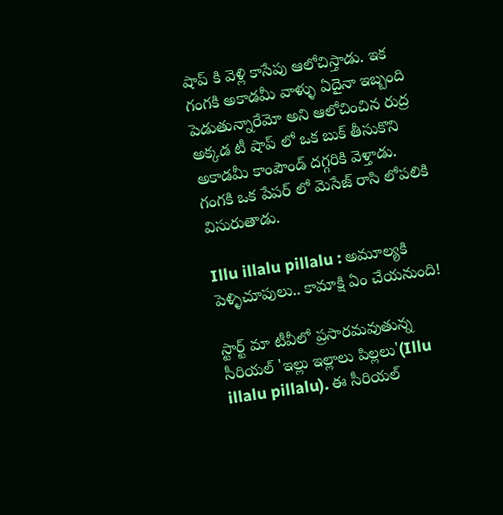షాప్ కి వెళ్లి కాసేపు ఆలోచిస్తాడు. ఇక గంగకి అకాడమీ వాళ్ళు ఏదైనా ఇబ్బంది పెడుతున్నారేమో అని ఆలోచించిన రుద్ర అక్కడ టీ షాప్ లో ఒక బుక్ తీసుకొని అకాడమీ కాంపౌండ్ దగ్గరికి వెళ్తాడు. గంగకి ఒక పేపర్ లో మెసేజ్ రాసి లోపలికి విసురుతాడు.

Illu illalu pillalu : అమూల్యకి పెళ్ళిచూపులు.. కామాక్షి ఏం చేయనుంది!

స్టార్ట్ మా టీవీలో ప్రసారమవుతున్న సీరియల్ 'ఇల్లు ఇల్లాలు పిల్లలు'(Illu illalu pillalu). ఈ సీరియల్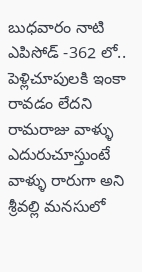బుధవారం నాటి ఎపిసోడ్ -362 లో.. పెళ్లిచూపులకి ఇంకా రావడం లేదని రామరాజు వాళ్ళు ఎదురుచూస్తుంటే వాళ్ళు రారుగా అని శ్రీవల్లి మనసులో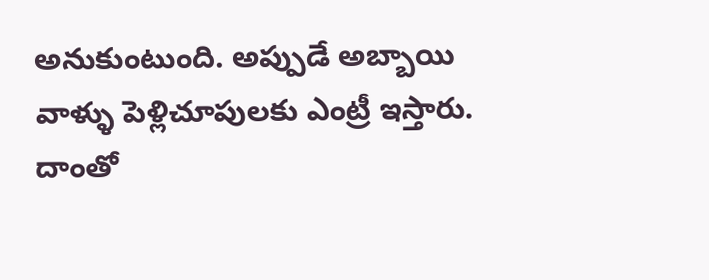అనుకుంటుంది. అప్పుడే అబ్బాయి వాళ్ళు పెళ్లిచూపులకు ఎంట్రీ ఇస్తారు‌. దాంతో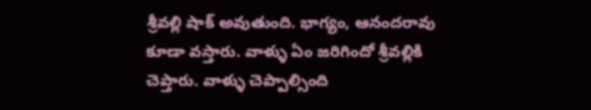శ్రీవల్లి షాక్ అవుతుంది. భాగ్యం, ఆనందరావు కూడా వస్తారు. వాళ్ళు ఏం జరిగిందో శ్రీవల్లికి చెప్తారు. వాళ్ళు చెప్పాల్సింది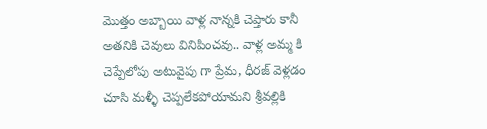మొత్తం అబ్బాయి వాళ్ల నాన్నకి చెప్తారు కానీ అతనికి చెవులు వినిపించవు.. వాళ్ల అమ్మ కి చెప్పేలోపు అటువైపు గా ప్రేమ, ధీరజ్ వెళ్లడం చూసి మళ్ళీ చెప్పలేకపోయామని శ్రీవల్లికి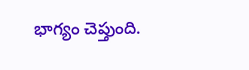భాగ్యం చెప్తుంది.